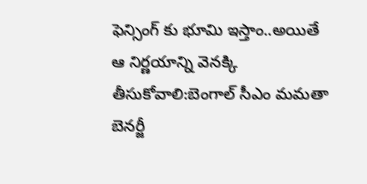ఫెన్సింగ్ కు భూమి ఇస్తాం..అయితే ఆ నిర్ణయాన్ని వెనక్కి తీసుకోవాలి:బెంగాల్ సీఎం మమతా బెనర్జీ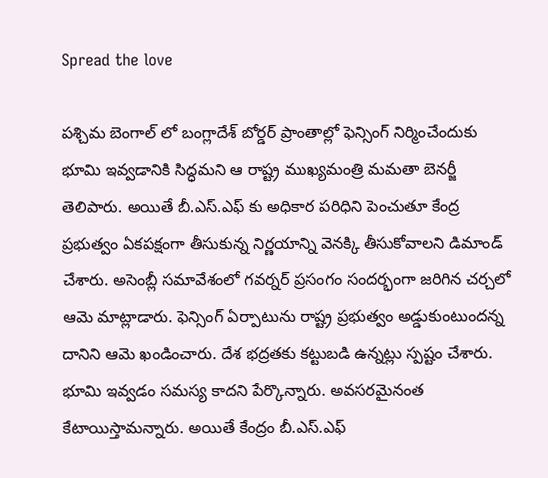Spread the love

పశ్చిమ బెంగాల్ లో బంగ్లాదేశ్ బోర్డర్ ప్రాంతాల్లో ఫెన్సింగ్ నిర్మించేందుకు భూమి ఇవ్వడానికి సిద్ధమని ఆ రాష్ట్ర ముఖ్యమంత్రి మమతా బెనర్జీ తెలిపారు. అయితే బీ.ఎస్.ఎఫ్ కు అధికార పరిధిని పెంచుతూ కేంద్ర ప్రభుత్వం ఏకపక్షంగా తీసుకున్న నిర్ణయాన్ని వెనక్కి తీసుకోవాలని డిమాండ్ చేశారు. అసెంబ్లీ సమావేశంలో గవర్నర్ ప్రసంగం సందర్భంగా జరిగిన చర్చలో ఆమె మాట్లాడారు. ఫెన్సింగ్ ఏర్పాటును రాష్ట్ర ప్రభుత్వం అడ్డుకుంటుందన్న దానిని ఆమె ఖండించారు. దేశ భద్రతకు కట్టుబడి ఉన్నట్లు స్పష్టం చేశారు. భూమి ఇవ్వడం సమస్య కాదని పేర్కొన్నారు. అవసరమైనంత కేటాయిస్తామన్నారు. అయితే కేంద్రం బీ.ఎస్.ఎఫ్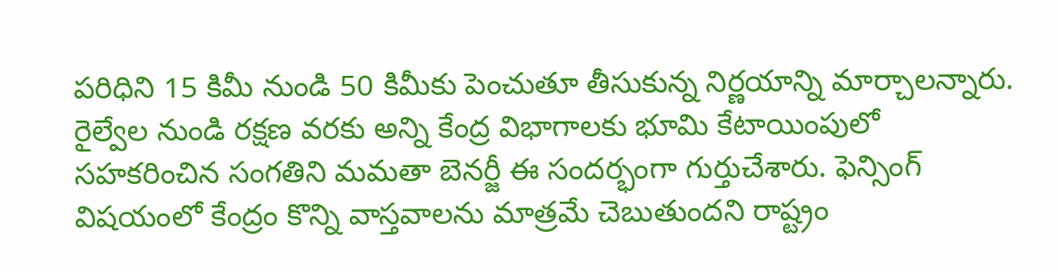పరిధిని 15 కిమీ నుండి 50 కిమీకు పెంచుతూ తీసుకున్న నిర్ణయాన్ని మార్చాలన్నారు. రైల్వేల నుండి రక్షణ వరకు అన్ని కేంద్ర విభాగాలకు భూమి కేటాయింపులో సహకరించిన సంగతిని మమతా బెనర్జీ ఈ సందర్భంగా గుర్తుచేశారు. ఫెన్సింగ్ విషయంలో కేంద్రం కొన్ని వాస్తవాలను మాత్రమే చెబుతుందని రాష్ట్రం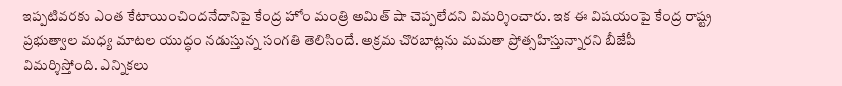ఇప్పటివరకు ఎంత కేటాయించిందనేదానిపై కేంద్ర హోం మంత్రి అమిత్ షా చెప్పలేదని విమర్శించారు. ఇక ఈ విషయంపై కేంద్ర రాష్ట్ర ప్రభుత్వాల మధ్య మాటల యుద్ధం నడుస్తున్న సంగతి తెలిసిందే. అక్రమ చొరబాట్లను మమతా ప్రోత్సహిస్తున్నారని బీజేపీ విమర్శిస్తోంది. ఎన్నికలు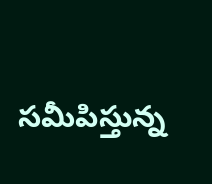సమీపిస్తున్న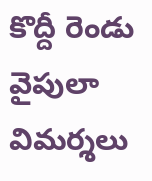కొద్దీ రెండు వైపులా విమర్శలు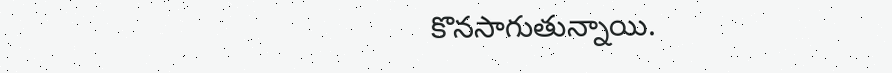కొనసాగుతున్నాయి.